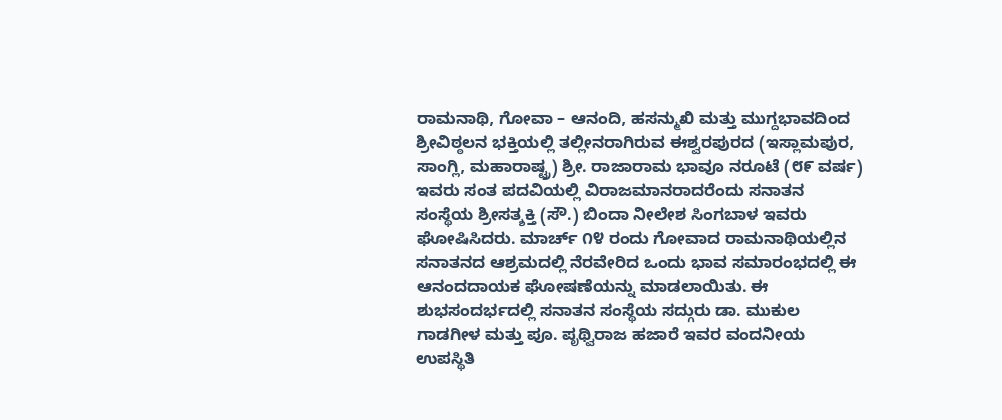ರಾಮನಾಥಿ, ಗೋವಾ – ಆನಂದಿ, ಹಸನ್ಮುಖಿ ಮತ್ತು ಮುಗ್ದಭಾವದಿಂದ ಶ್ರೀವಿಠ್ಠಲನ ಭಕ್ತಿಯಲ್ಲಿ ತಲ್ಲೀನರಾಗಿರುವ ಈಶ್ವರಪುರದ (ಇಸ್ಲಾಮಪುರ, ಸಾಂಗ್ಲಿ, ಮಹಾರಾಷ್ಟ್ರ) ಶ್ರೀ. ರಾಜಾರಾಮ ಭಾವೂ ನರೂಟೆ (೮೯ ವರ್ಷ) ಇವರು ಸಂತ ಪದವಿಯಲ್ಲಿ ವಿರಾಜಮಾನರಾದರೆಂದು ಸನಾತನ ಸಂಸ್ಥೆಯ ಶ್ರೀಸತ್ಶಕ್ತಿ (ಸೌ.) ಬಿಂದಾ ನೀಲೇಶ ಸಿಂಗಬಾಳ ಇವರು ಘೋಷಿಸಿದರು. ಮಾರ್ಚ್ ೧೪ ರಂದು ಗೋವಾದ ರಾಮನಾಥಿಯಲ್ಲಿನ ಸನಾತನದ ಆಶ್ರಮದಲ್ಲಿ ನೆರವೇರಿದ ಒಂದು ಭಾವ ಸಮಾರಂಭದಲ್ಲಿ ಈ ಆನಂದದಾಯಕ ಘೋಷಣೆಯನ್ನು ಮಾಡಲಾಯಿತು. ಈ ಶುಭಸಂದರ್ಭದಲ್ಲಿ ಸನಾತನ ಸಂಸ್ಥೆಯ ಸದ್ಗುರು ಡಾ. ಮುಕುಲ ಗಾಡಗೀಳ ಮತ್ತು ಪೂ. ಪೃಥ್ವಿರಾಜ ಹಜಾರೆ ಇವರ ವಂದನೀಯ ಉಪಸ್ಥಿತಿ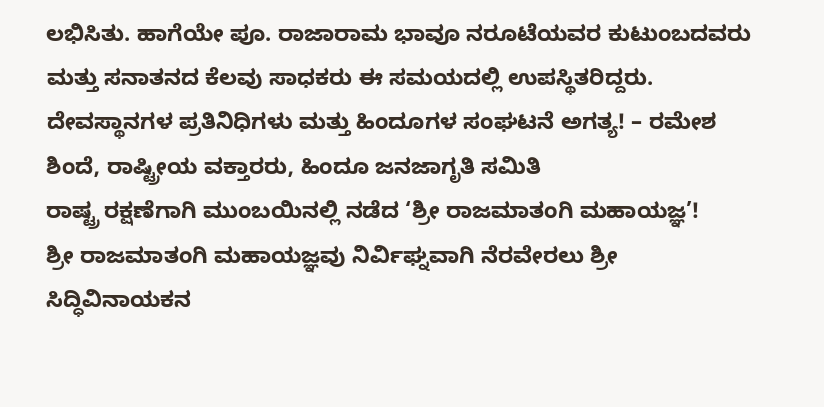ಲಭಿಸಿತು. ಹಾಗೆಯೇ ಪೂ. ರಾಜಾರಾಮ ಭಾವೂ ನರೂಟೆಯವರ ಕುಟುಂಬದವರು ಮತ್ತು ಸನಾತನದ ಕೆಲವು ಸಾಧಕರು ಈ ಸಮಯದಲ್ಲಿ ಉಪಸ್ಥಿತರಿದ್ದರು.
ದೇವಸ್ಥಾನಗಳ ಪ್ರತಿನಿಧಿಗಳು ಮತ್ತು ಹಿಂದೂಗಳ ಸಂಘಟನೆ ಅಗತ್ಯ! – ರಮೇಶ ಶಿಂದೆ, ರಾಷ್ಟ್ರೀಯ ವಕ್ತಾರರು, ಹಿಂದೂ ಜನಜಾಗೃತಿ ಸಮಿತಿ
ರಾಷ್ಟ್ರ ರಕ್ಷಣೆಗಾಗಿ ಮುಂಬಯಿನಲ್ಲಿ ನಡೆದ ‘ಶ್ರೀ ರಾಜಮಾತಂಗಿ ಮಹಾಯಜ್ಞ’!
ಶ್ರೀ ರಾಜಮಾತಂಗಿ ಮಹಾಯಜ್ಞವು ನಿರ್ವಿಘ್ನವಾಗಿ ನೆರವೇರಲು ಶ್ರೀ ಸಿದ್ಧಿವಿನಾಯಕನ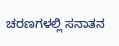ಚರಣಗಳಲ್ಲಿ ಸನಾತನ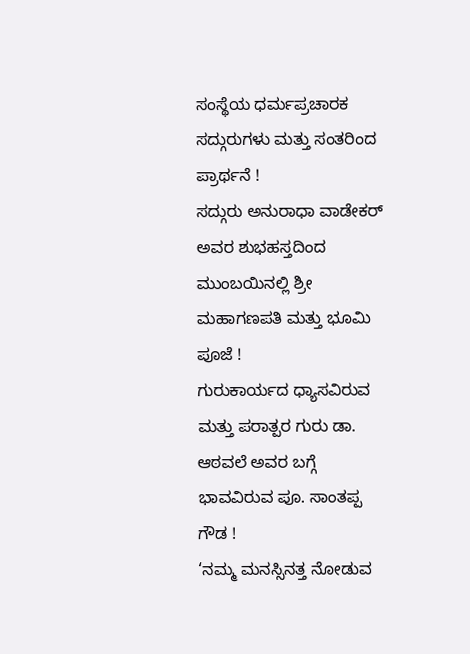ಸಂಸ್ಥೆಯ ಧರ್ಮಪ್ರಚಾರಕ ಸದ್ಗುರುಗಳು ಮತ್ತು ಸಂತರಿಂದ ಪ್ರಾರ್ಥನೆ !
ಸದ್ಗುರು ಅನುರಾಧಾ ವಾಡೇಕರ್ ಅವರ ಶುಭಹಸ್ತದಿಂದ ಮುಂಬಯಿನಲ್ಲಿ ಶ್ರೀ ಮಹಾಗಣಪತಿ ಮತ್ತು ಭೂಮಿ ಪೂಜೆ !
ಗುರುಕಾರ್ಯದ ಧ್ಯಾಸವಿರುವ ಮತ್ತು ಪರಾತ್ಪರ ಗುರು ಡಾ. ಆಠವಲೆ ಅವರ ಬಗ್ಗೆ ಭಾವವಿರುವ ಪೂ. ಸಾಂತಪ್ಪ ಗೌಡ !
‘ನಮ್ಮ ಮನಸ್ಸಿನತ್ತ ನೋಡುವ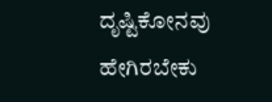ದೃಷ್ಟಿಕೋನವು ಹೇಗಿರಬೇಕು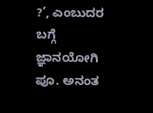?’, ಎಂಬುದರ ಬಗ್ಗೆ ಜ್ಞಾನಯೋಗಿ ಪೂ. ಅನಂತ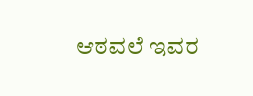ಆಠವಲೆ ಇವರ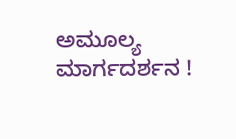ಅಮೂಲ್ಯ ಮಾರ್ಗದರ್ಶನ !